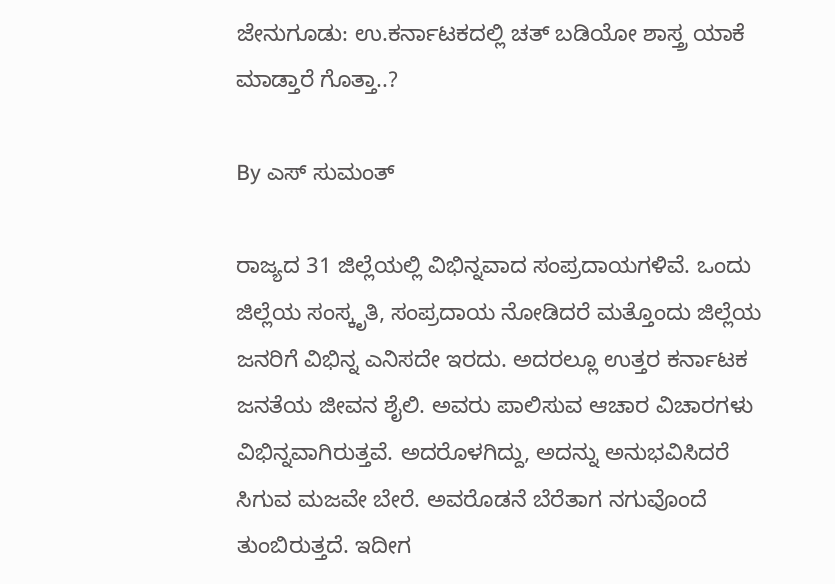ಜೇನುಗೂಡು: ಉ.ಕರ್ನಾಟಕದಲ್ಲಿ ಚತ್ ಬಡಿಯೋ ಶಾಸ್ತ್ರ ಯಾಕೆ ಮಾಡ್ತಾರೆ ಗೊತ್ತಾ..?

By ಎಸ್ ಸುಮಂತ್

ರಾಜ್ಯದ 31 ಜಿಲ್ಲೆಯಲ್ಲಿ ವಿಭಿನ್ನವಾದ ಸಂಪ್ರದಾಯಗಳಿವೆ. ಒಂದು ಜಿಲ್ಲೆಯ ಸಂಸ್ಕೃತಿ, ಸಂಪ್ರದಾಯ ನೋಡಿದರೆ ಮತ್ತೊಂದು ಜಿಲ್ಲೆಯ ಜನರಿಗೆ ವಿಭಿನ್ನ ಎನಿಸದೇ ಇರದು. ಅದರಲ್ಲೂ ಉತ್ತರ ಕರ್ನಾಟಕ ಜನತೆಯ ಜೀವನ ಶೈಲಿ. ಅವರು ಪಾಲಿಸುವ ಆಚಾರ ವಿಚಾರಗಳು ವಿಭಿನ್ನವಾಗಿರುತ್ತವೆ. ಅದರೊಳಗಿದ್ದು, ಅದನ್ನು ಅನುಭವಿಸಿದರೆ ಸಿಗುವ ಮಜವೇ ಬೇರೆ. ಅವರೊಡನೆ ಬೆರೆತಾಗ ನಗುವೊಂದೆ ತುಂಬಿರುತ್ತದೆ. ಇದೀಗ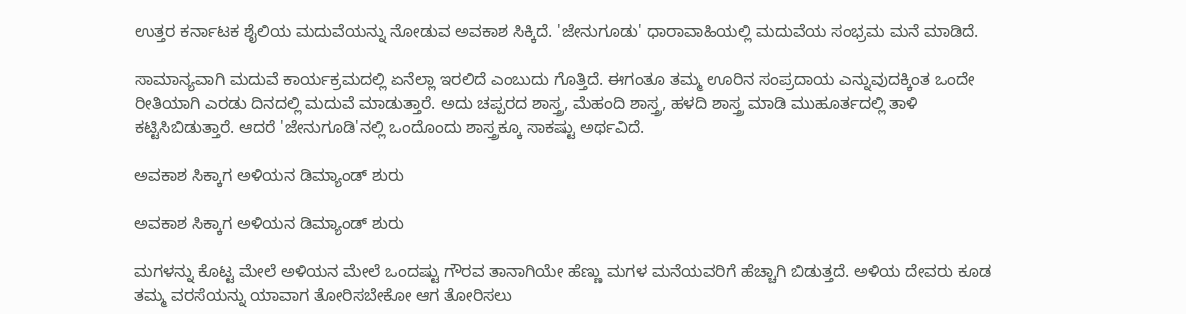ಉತ್ತರ ಕರ್ನಾಟಕ ಶೈಲಿಯ ಮದುವೆಯನ್ನು ನೋಡುವ ಅವಕಾಶ ಸಿಕ್ಕಿದೆ. 'ಜೇನುಗೂಡು' ಧಾರಾವಾಹಿಯಲ್ಲಿ ಮದುವೆಯ ಸಂಭ್ರಮ ಮನೆ ಮಾಡಿದೆ.

ಸಾಮಾನ್ಯವಾಗಿ ಮದುವೆ ಕಾರ್ಯಕ್ರಮದಲ್ಲಿ ಏನೆಲ್ಲಾ ಇರಲಿದೆ ಎಂಬುದು ಗೊತ್ತಿದೆ. ಈಗಂತೂ ತಮ್ಮ ಊರಿನ ಸಂಪ್ರದಾಯ ಎನ್ನುವುದಕ್ಕಿಂತ ಒಂದೇ ರೀತಿಯಾಗಿ ಎರಡು ದಿನದಲ್ಲಿ ಮದುವೆ ಮಾಡುತ್ತಾರೆ. ಅದು ಚಪ್ಪರದ ಶಾಸ್ತ್ರ, ಮೆಹಂದಿ ಶಾಸ್ತ್ರ, ಹಳದಿ ಶಾಸ್ತ್ರ ಮಾಡಿ ಮುಹೂರ್ತದಲ್ಲಿ ತಾಳಿ ಕಟ್ಟಿಸಿಬಿಡುತ್ತಾರೆ. ಆದರೆ 'ಜೇನುಗೂಡಿ'ನಲ್ಲಿ ಒಂದೊಂದು ಶಾಸ್ತ್ರಕ್ಕೂ ಸಾಕಷ್ಟು ಅರ್ಥವಿದೆ.

ಅವಕಾಶ ಸಿಕ್ಕಾಗ ಅಳಿಯನ ಡಿಮ್ಯಾಂಡ್ ಶುರು

ಅವಕಾಶ ಸಿಕ್ಕಾಗ ಅಳಿಯನ ಡಿಮ್ಯಾಂಡ್ ಶುರು

ಮಗಳನ್ನು ಕೊಟ್ಟ ಮೇಲೆ ಅಳಿಯನ ಮೇಲೆ ಒಂದಷ್ಟು ಗೌರವ ತಾನಾಗಿಯೇ ಹೆಣ್ಣು ಮಗಳ ಮನೆಯವರಿಗೆ ಹೆಚ್ಚಾಗಿ ಬಿಡುತ್ತದೆ. ಅಳಿಯ ದೇವರು ಕೂಡ ತಮ್ಮ ವರಸೆಯನ್ನು ಯಾವಾಗ ತೋರಿಸಬೇಕೋ ಆಗ ತೋರಿಸಲು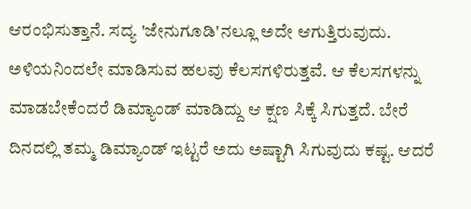ಆರಂಭಿಸುತ್ತಾನೆ. ಸದ್ಯ 'ಜೇನುಗೂಡಿ'ನಲ್ಲೂ ಅದೇ ಆಗುತ್ತಿರುವುದು. ಅಳಿಯನಿಂದಲೇ ಮಾಡಿಸುವ ಹಲವು ಕೆಲಸಗಳಿರುತ್ತವೆ. ಆ ಕೆಲಸಗಳನ್ನು ಮಾಡಬೇಕೆಂದರೆ ಡಿಮ್ಯಾಂಡ್ ಮಾಡಿದ್ದು ಆ ಕ್ಷಣ ಸಿಕ್ಕೆ ಸಿಗುತ್ತದೆ. ಬೇರೆ ದಿನದಲ್ಲಿ ತಮ್ಮ ಡಿಮ್ಯಾಂಡ್ ಇಟ್ಟರೆ ಅದು ಅಷ್ಟಾಗಿ ಸಿಗುವುದು ಕಷ್ಟ. ಆದರೆ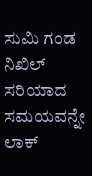ಸುಮಿ ಗಂಡ ನಿಖಿಲ್ ಸರಿಯಾದ ಸಮಯವನ್ನೇ ಲಾಕ್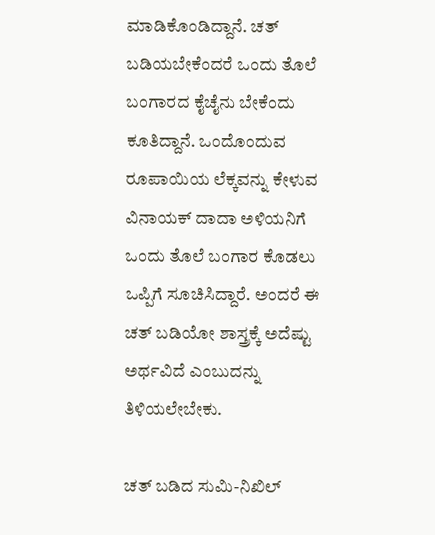ಮಾಡಿಕೊಂಡಿದ್ದಾನೆ. ಚತ್ ಬಡಿಯಬೇಕೆಂದರೆ ಒಂದು ತೊಲೆ ಬಂಗಾರದ ಕೈಚೈನು ಬೇಕೆಂದು ಕೂತಿದ್ದಾನೆ. ಒಂದೊಂದುವ ರೂಪಾಯಿಯ ಲೆಕ್ಕವನ್ನು ಕೇಳುವ ವಿನಾಯಕ್ ದಾದಾ ಅಳಿಯನಿಗೆ ಒಂದು ತೊಲೆ ಬಂಗಾರ ಕೊಡಲು ಒಪ್ಪಿಗೆ ಸೂಚಿಸಿದ್ದಾರೆ. ಅಂದರೆ ಈ ಚತ್ ಬಡಿಯೋ ಶಾಸ್ತ್ರಕ್ಕೆ ಅದೆಷ್ಟು ಅರ್ಥವಿದೆ ಎಂಬುದನ್ನು ತಿಳಿಯಲೇಬೇಕು.

ಚತ್ ಬಡಿದ ಸುಮಿ-ನಿಖಿಲ್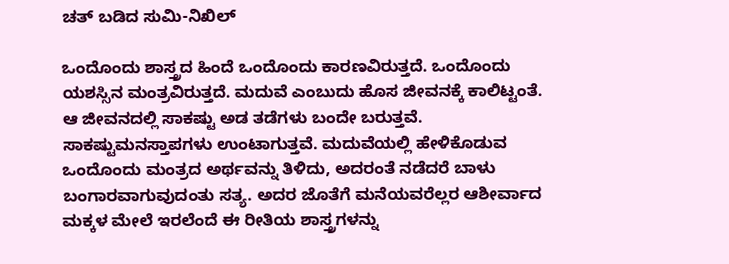ಚತ್ ಬಡಿದ ಸುಮಿ-ನಿಖಿಲ್

ಒಂದೊಂದು ಶಾಸ್ತ್ರದ ಹಿಂದೆ ಒಂದೊಂದು ಕಾರಣವಿರುತ್ತದೆ. ಒಂದೊಂದು ಯಶಸ್ಸಿನ ಮಂತ್ರವಿರುತ್ತದೆ. ಮದುವೆ ಎಂಬುದು ಹೊಸ ಜೀವನಕ್ಕೆ ಕಾಲಿಟ್ಟಂತೆ. ಆ ಜೀವನದಲ್ಲಿ ಸಾಕಷ್ಟು ಅಡ ತಡೆಗಳು ಬಂದೇ ಬರುತ್ತವೆ. ಸಾಕಷ್ಟು‌ಮನಸ್ತಾಪಗಳು ಉಂಟಾಗುತ್ತವೆ. ಮದುವೆಯಲ್ಲಿ ಹೇಳಿಕೊಡುವ ಒಂದೊಂದು ಮಂತ್ರದ ಅರ್ಥವನ್ನು ತಿಳಿದು, ಅದರಂತೆ‌ ನಡೆದರೆ ಬಾಳು ಬಂಗಾರವಾಗುವುದಂತು ಸತ್ಯ. ಅದರ ಜೊತೆಗೆ ಮನೆಯವರೆಲ್ಲರ ಆಶೀರ್ವಾದ ಮಕ್ಕಳ ಮೇಲೆ ಇರಲೆಂದೆ ಈ ರೀತಿಯ ಶಾಸ್ತ್ರಗಳನ್ನು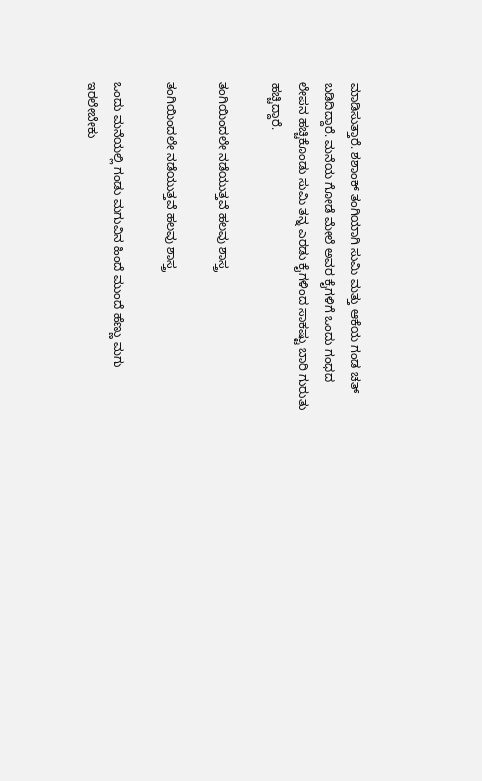ಮಾಡಿಸುತ್ತಾರೆ. ಶಶಾಂಕ್ ತಂಗಿಯಾಗಿ ಸುಮಿ ಮತ್ತು ಆಕೆಯ ಗಂಡ ಚತ್ ಬಡಿದಿದ್ದಾರೆ. ಮನೆಯ ಗೋಡೆ‌ ಮೇಲೆ ಅವರ ಕೈಗಳಿಗೆ ಒಂದು ಗಂಧದ ಲೇಪನ ಹಚ್ಚಿಕೊಂಡು ಸುಮಿ ತನ್ನ ಎರಡು ಕೈಗಳಿಂದ ಸಾಕಷ್ಟು ಬಾರಿ ಗುರುತು ಹಚ್ಚಿದ್ದಾರೆ.

ತಂಗಿಯಿಂದಲೇ ನಡೆಯುತ್ತವೆ ಹಲವು ಶಾಸ್ತ್ರ

ತಂಗಿಯಿಂದಲೇ ನಡೆಯುತ್ತವೆ ಹಲವು ಶಾಸ್ತ್ರ

ಒಂದು ಮನೆಯಲ್ಲಿ ಗಂಡು ಮಗುವಿನ ಹಿಂದೆ ಮುಂದೆ ಹೆಣ್ಣು ಮಗು ಇರಲೇಬೇಕು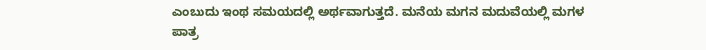ಎಂಬುದು ಇಂಥ ಸಮಯದಲ್ಲಿ ಅರ್ಥವಾಗುತ್ತದೆ. ಮನೆಯ ಮಗನ ಮದುವೆಯಲ್ಲಿ ಮಗಳ ಪಾತ್ರ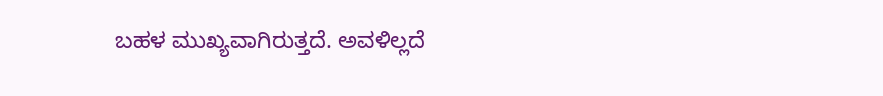ಬಹಳ ಮುಖ್ಯವಾಗಿರುತ್ತದೆ. ಅವಳಿಲ್ಲದೆ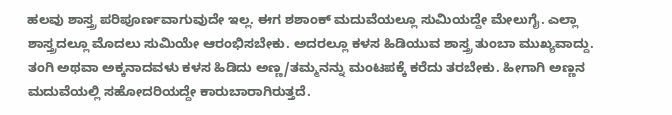ಹಲವು ಶಾಸ್ತ್ರ ಪರಿಪೂರ್ಣವಾಗುವುದೇ ಇಲ್ಲ. ಈಗ ಶಶಾಂಕ್ ಮದುವೆಯಲ್ಲೂ ಸುಮಿಯದ್ದೇ ಮೇಲುಗೈ. ಎಲ್ಲಾ ಶಾಸ್ತ್ರದಲ್ಲೂ ಮೊದಲು ಸುಮಿಯೇ ಆರಂಭಿಸಬೇಕು. ಅದರಲ್ಲೂ ಕಳಸ ಹಿಡಿಯುವ ಶಾಸ್ತ್ರ ತುಂಬಾ ಮುಖ್ಯವಾದ್ದು. ತಂಗಿ ಅಥವಾ ಅಕ್ಕನಾದವಳು ಕಳಸ ಹಿಡಿದು ಅಣ್ಣ/ತಮ್ಮನನ್ನು ಮಂಟಪಕ್ಕೆ ಕರೆದು ತರಬೇಕು. ಹೀಗಾಗಿ ಅಣ್ಣನ ಮದುವೆಯಲ್ಲಿ ಸಹೋದರಿಯದ್ದೇ ಕಾರುಬಾರಾಗಿರುತ್ತದೆ.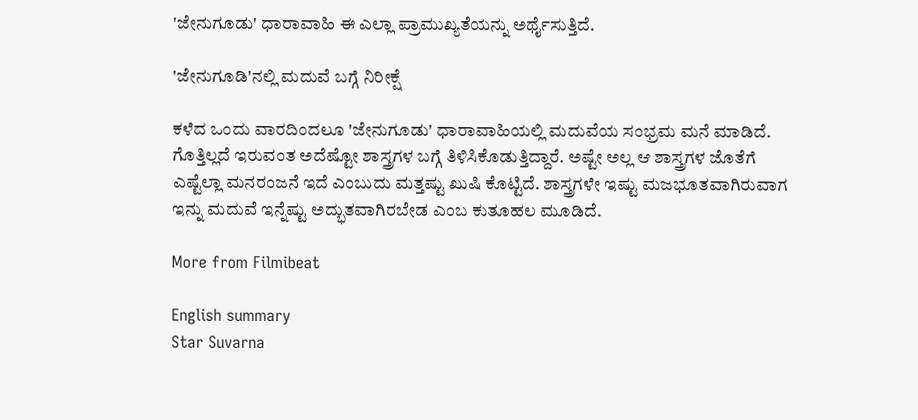'ಜೇನುಗೂಡು' ಧಾರಾವಾಹಿ ಈ ಎಲ್ಲಾ ಪ್ರಾಮುಖ್ಯತೆಯನ್ನು ಅರ್ಥೈಸುತ್ತಿದೆ.

'ಜೇನುಗೂಡಿ'ನಲ್ಲಿ ಮದುವೆ ಬಗ್ಗೆ ನಿರೀಕ್ಷೆ

ಕಳೆದ ಒಂದು ವಾರದಿಂದಲೂ 'ಜೇನುಗೂಡು' ಧಾರಾವಾಹಿಯಲ್ಲಿ ಮದುವೆಯ ಸಂಭ್ರಮ ಮನೆ ಮಾಡಿದೆ. ಗೊತ್ತಿಲ್ಲದೆ ಇರುವಂತ ಅದೆಷ್ಟೋ ಶಾಸ್ತ್ರಗಳ ಬಗ್ಗೆ ತಿಳಿಸಿಕೊಡುತ್ತಿದ್ದಾರೆ. ಅಷ್ಟೇ ಅಲ್ಲ ಆ ಶಾಸ್ತ್ರಗಳ ಜೊತೆಗೆ ಎಷ್ಟೆಲ್ಲಾ ಮನರಂಜನೆ ಇದೆ ಎಂಬುದು ಮತ್ತಷ್ಟು ಖುಷಿ ಕೊಟ್ಟಿದೆ. ಶಾಸ್ತ್ರಗಳೇ ಇಷ್ಟು ಮಜಭೂತವಾಗಿರುವಾಗ ಇನ್ನು ಮದುವೆ ಇನ್ನೆಷ್ಟು ಅದ್ಭುತವಾಗಿರಬೇಡ ಎಂಬ ಕುತೂಹಲ ಮೂಡಿದೆ.

More from Filmibeat

English summary
Star Suvarna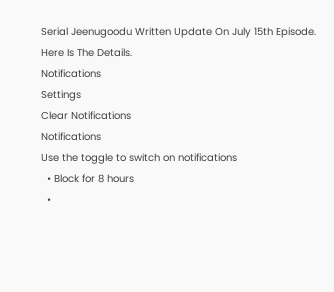Serial Jeenugoodu Written Update On July 15th Episode. Here Is The Details.
Notifications
Settings
Clear Notifications
Notifications
Use the toggle to switch on notifications
  • Block for 8 hours
  •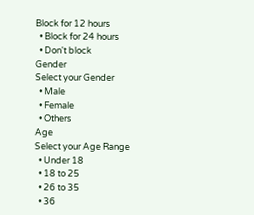Block for 12 hours
  • Block for 24 hours
  • Don't block
Gender
Select your Gender
  • Male
  • Female
  • Others
Age
Select your Age Range
  • Under 18
  • 18 to 25
  • 26 to 35
  • 36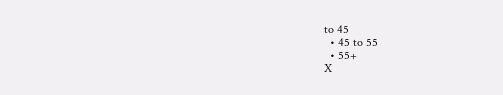to 45
  • 45 to 55
  • 55+
X